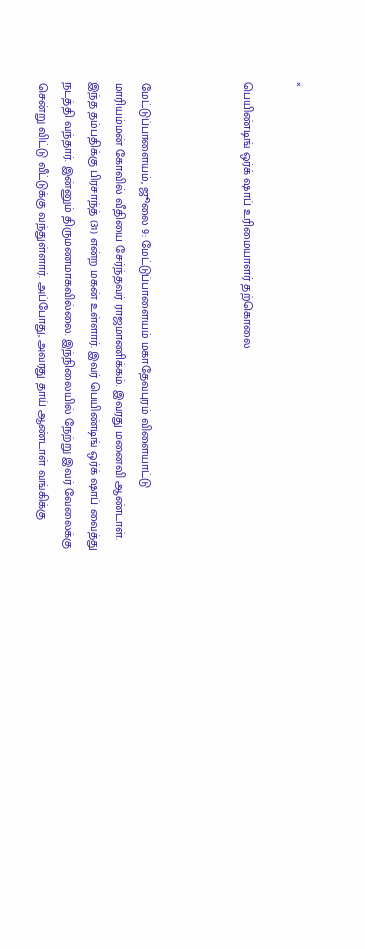×

பெயிண்டிங் ஒர்க் ஷாப் உரிமையாளர் தற்கொலை



மேட்டுப்பாளையம், ஜூலை 9: மேட்டுப்பாளையம் மகாதேவபுரம் விளையாட்டு மாரியம்மன் கோவில் வீதியை சேர்ந்தவர் ராஜமாணிக்கம். இவரது மனைவி ஆண்டாள். இந்த தம்பதிக்கு பிரசாந்த் (31) என்ற மகன் உள்ளார். இவர் பெயிண்டிங் ஒர்க் ஷாப் வைத்து நடத்தி வந்தார். இன்னும் திருமணமாகவில்லை. இந்நிலையில் நேற்று இவர் வேலைக்கு சென்று விட்டு வீட்டுக்கு வந்துள்ளார். அப்போது, அவரது தாய் ஆண்டாள் வங்கிக்கு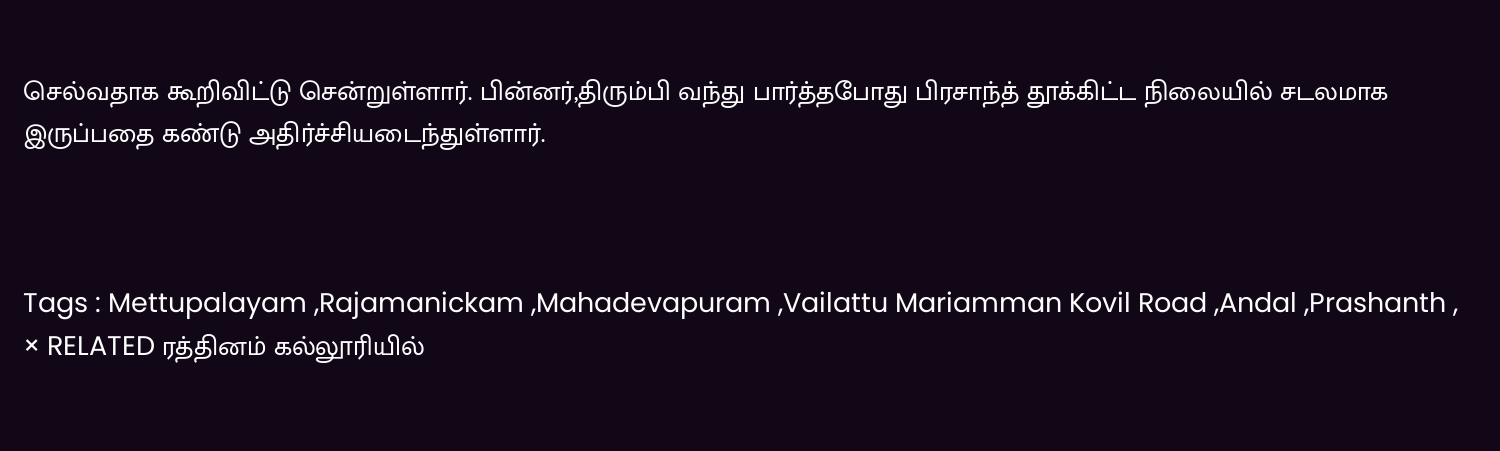செல்வதாக கூறிவிட்டு சென்றுள்ளார். பின்னர்,திரும்பி வந்து பார்த்தபோது பிரசாந்த் தூக்கிட்ட நிலையில் சடலமாக இருப்பதை கண்டு அதிர்ச்சியடைந்துள்ளார்.



Tags : Mettupalayam ,Rajamanickam ,Mahadevapuram ,Vailattu Mariamman Kovil Road ,Andal ,Prashanth ,
× RELATED ரத்தினம் கல்லூரியில்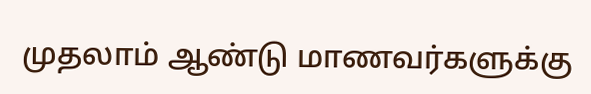முதலாம் ஆண்டு மாணவர்களுக்கு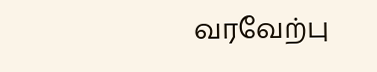வரவேற்பு